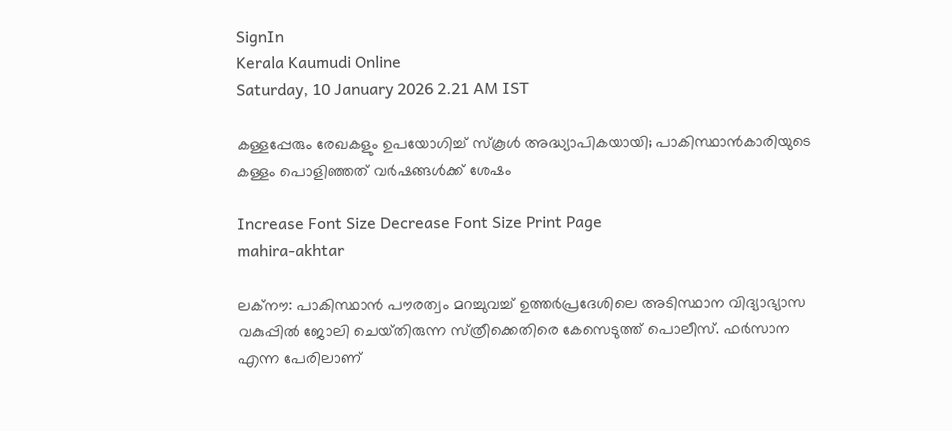SignIn
Kerala Kaumudi Online
Saturday, 10 January 2026 2.21 AM IST

കള്ളപ്പേരും രേഖകളും ഉപയോഗിച്ച് സ്‌കൂൾ അദ്ധ്യാപികയായി; പാകിസ്ഥാൻകാരിയുടെ കള്ളം പൊളിഞ്ഞത് വർഷങ്ങൾക്ക് ശേഷം

Increase Font Size Decrease Font Size Print Page
mahira-akhtar

ലക്‌നൗ: പാകിസ്ഥാൻ പൗരത്വം മറച്ചുവച്ച് ഉത്തർപ്രദേശിലെ അടിസ്ഥാന വിദ്യാഭ്യാസ വകുപ്പിൽ ജോലി ചെയ്‌തിരുന്ന സ്‌ത്രീക്കെതിരെ കേസെടുത്ത് പൊലീസ്. ഫർസാന എന്ന പേരിലാണ്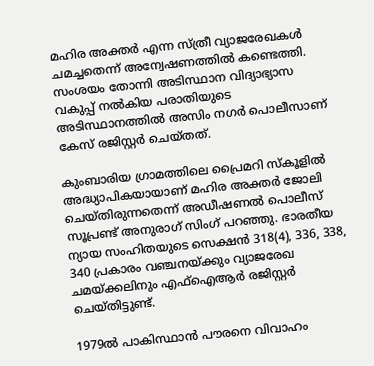മഹിര അക്തർ എന്ന സ്‌ത്രീ വ്യാജരേഖകൾ ചമച്ചതെന്ന് അന്വേഷണത്തിൽ കണ്ടെത്തി. സംശയം തോന്നി അടിസ്ഥാന വിദ്യാഭ്യാസ വകുപ്പ് നൽകിയ പരാതിയുടെ അടിസ്ഥാനത്തിൽ അസിം നഗർ പൊലീസാണ് കേസ് രജിസ്റ്റർ ചെയ്‌തത്.

കുംബാരിയ ഗ്രാമത്തിലെ പ്രൈമറി സ്‌കൂളിൽ അദ്ധ്യാപികയായാണ് മഹിര അക്തർ ജോലി ചെയ്‌തിരുന്നതെന്ന് അഡീഷണൽ പൊലീസ് സൂപ്രണ്ട് അനുരാഗ് സിംഗ് പറഞ്ഞു. ഭാരതീയ ന്യായ സംഹിതയുടെ സെക്ഷൻ 318(4), 336, 338, 340 പ്രകാരം വഞ്ചനയ്‌ക്കും വ്യാജരേഖ ചമയ്‌ക്കലിനും എഫ്‌ഐആർ രജിസ്റ്റർ ചെയ്‌തിട്ടുണ്ട്.

1979ൽ പാകിസ്ഥാൻ പൗരനെ വിവാഹം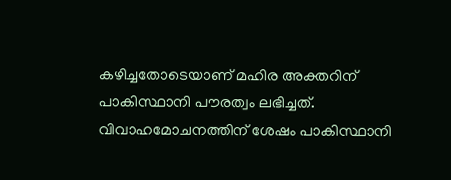കഴിച്ചതോടെയാണ് മഹിര അക്തറിന് പാകിസ്ഥാനി പൗരത്വം ലഭിച്ചത്. വിവാഹമോചനത്തിന് ശേഷം പാകിസ്ഥാനി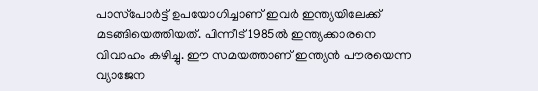പാസ്‌പോർട്ട് ഉപയോഗിച്ചാണ് ഇവർ ഇന്ത്യയിലേക്ക് മടങ്ങിയെത്തിയത്. പിന്നീട് 1985ൽ ഇന്ത്യക്കാരനെ വിവാഹം കഴിച്ചു. ഈ സമയത്താണ് ഇന്ത്യൻ പൗരയെന്ന വ്യാജേന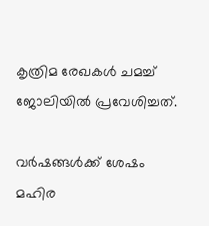കൃത്രിമ രേഖകൾ ചമച്ച് ജോലിയിൽ പ്രവേശിച്ചത്.

വർഷങ്ങൾക്ക് ശേഷം മഹിര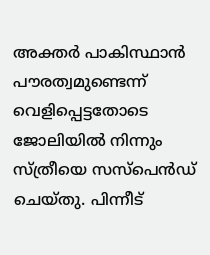അക്തർ പാകിസ്ഥാൻ പൗരത്വമുണ്ടെന്ന് വെളിപ്പെട്ടതോടെ ജോലിയിൽ നിന്നും സ്‌ത്രീയെ സസ്‌പെൻഡ് ചെയ്‌തു. പിന്നീട്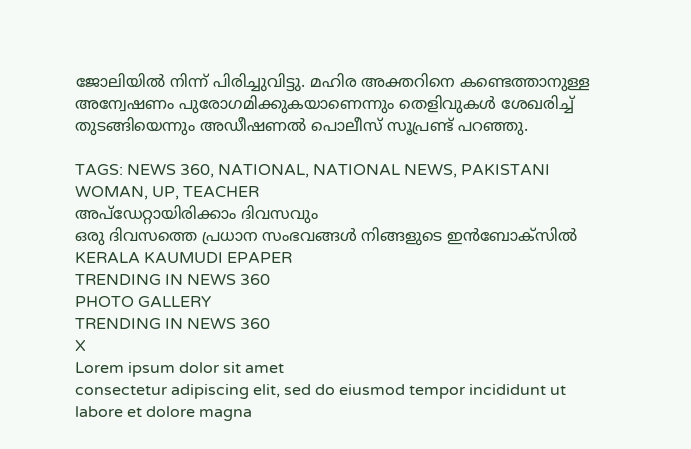ജോലിയിൽ നിന്ന് പിരിച്ചുവിട്ടു. മഹിര അക്തറിനെ കണ്ടെത്താനുള്ള അന്വേഷണം പുരോഗമിക്കുകയാണെന്നും തെളിവുകൾ ശേഖരിച്ച് തുടങ്ങിയെന്നും അഡീഷണൽ പൊലീസ് സൂപ്രണ്ട് പറഞ്ഞു.

TAGS: NEWS 360, NATIONAL, NATIONAL NEWS, PAKISTANI WOMAN, UP, TEACHER
അപ്ഡേറ്റായിരിക്കാം ദിവസവും
ഒരു ദിവസത്തെ പ്രധാന സംഭവങ്ങൾ നിങ്ങളുടെ ഇൻബോക്സിൽ
KERALA KAUMUDI EPAPER
TRENDING IN NEWS 360
PHOTO GALLERY
TRENDING IN NEWS 360
X
Lorem ipsum dolor sit amet
consectetur adipiscing elit, sed do eiusmod tempor incididunt ut labore et dolore magna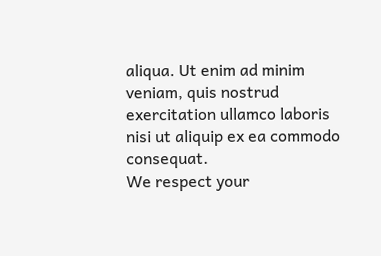aliqua. Ut enim ad minim veniam, quis nostrud exercitation ullamco laboris nisi ut aliquip ex ea commodo consequat.
We respect your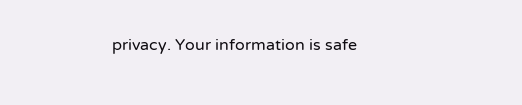privacy. Your information is safe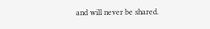and will never be shared.